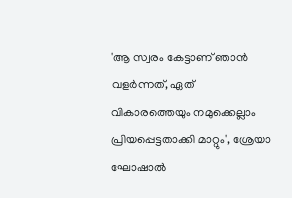'ആ സ്വരം കേട്ടാണ് ഞാൻ വളർന്നത്, ഏത് വികാരത്തെയും നമുക്കെല്ലാം പ്രിയപ്പെട്ടതാക്കി മാറ്റും', ശ്രേയാ ഘോഷാൽ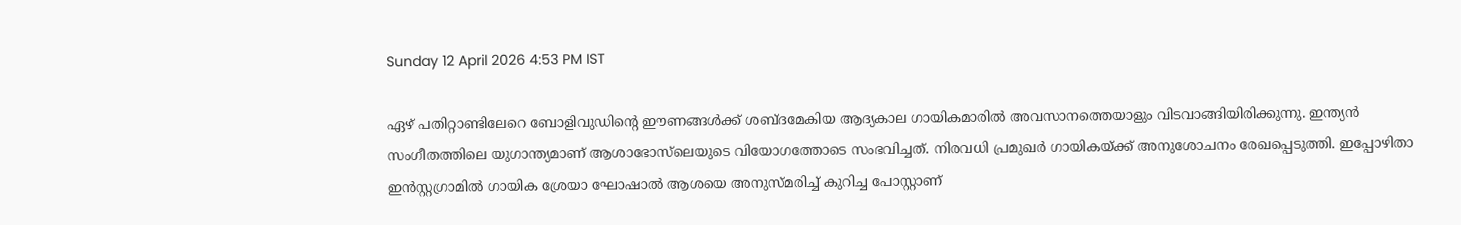Sunday 12 April 2026 4:53 PM IST

ഏഴ്‌ പതിറ്റാണ്ടിലേറെ ബോളിവുഡിന്റെ ഈണങ്ങൾക്ക് ശബ്‌ദമേകിയ ആദ്യകാല ഗായികമാരിൽ അവസാനത്തെയാളും വിടവാങ്ങിയിരിക്കുന്നു. ഇന്ത്യൻ സംഗീതത്തിലെ യുഗാന്ത്യമാണ് ആശാഭോസ്‌ലെയുടെ വിയോഗത്തോടെ സംഭവിച്ചത്. നിരവധി പ്രമുഖർ ഗായികയ്ക്ക് അനുശോചനം രേഖപ്പെടുത്തി. ഇപ്പോഴിതാ ഇൻസ്റ്റഗ്രാമിൽ ഗായിക ശ്രേയാ ഘോഷാൽ ആശയെ അനുസ്‌മരിച്ച് കുറിച്ച പോസ്റ്റാണ്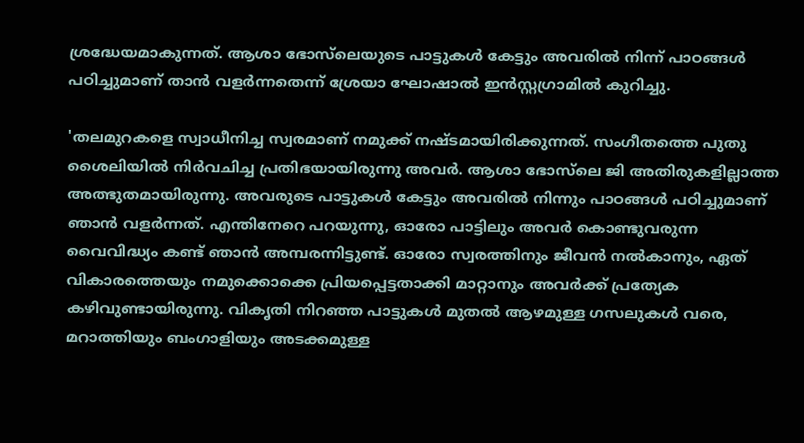ശ്രദ്ധേയമാകുന്നത്. ആശാ ഭോസ്‌ലെയുടെ പാട്ടുകൾ കേട്ടും അവരിൽ നിന്ന് പാഠങ്ങൾ പഠിച്ചുമാണ് താൻ വളർന്നതെന്ന് ശ്രേയാ ഘോഷാൽ ഇൻസ്റ്റഗ്രാമിൽ കുറിച്ചു.

'തലമുറകളെ സ്വാധീനിച്ച സ്വരമാണ് നമുക്ക് നഷ്ടമായിരിക്കുന്നത്. സംഗീതത്തെ പുതു ശൈലിയിൽ നിർവചിച്ച പ്രതിഭയായിരുന്നു അവർ. ആശാ ഭോസ്‌ലെ ജി അതിരുകളില്ലാത്ത അത്ഭുതമായിരുന്നു. അവരുടെ പാട്ടുകൾ കേട്ടും അവരിൽ നിന്നും പാഠങ്ങൾ പഠിച്ചുമാണ് ഞാൻ വളർന്നത്. എന്തിനേറെ പറയുന്നു, ഓരോ പാട്ടിലും അവർ കൊണ്ടുവരുന്ന വൈവിദ്ധ്യം കണ്ട് ഞാൻ അമ്പരന്നിട്ടുണ്ട്. ഓരോ സ്വരത്തിനും ജീവൻ നൽകാനും, ഏത് വികാരത്തെയും നമുക്കൊക്കെ പ്രിയപ്പെട്ടതാക്കി മാറ്റാനും അവർക്ക് പ്രത്യേക കഴിവുണ്ടായിരുന്നു. വികൃതി നിറഞ്ഞ പാട്ടുകൾ മുതൽ ആഴമുള്ള ഗസലുകൾ വരെ, മറാത്തിയും ബംഗാളിയും അടക്കമുള്ള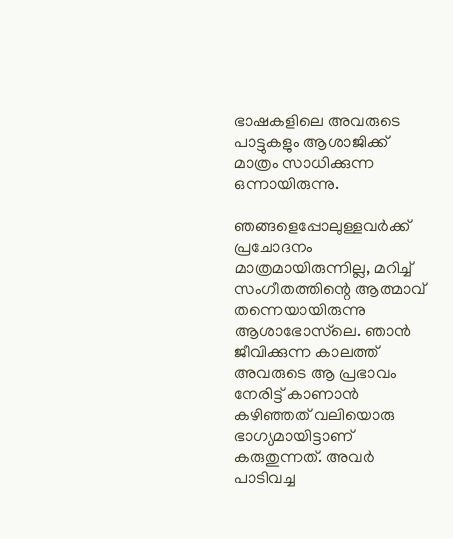ഭാഷകളിലെ അവരുടെ പാട്ടുകളും ആശാജിക്ക് മാത്രം സാധിക്കുന്ന ഒന്നായിരുന്നു.

ഞങ്ങളെപ്പോലുള്ളവർക്ക് പ്രചോദനം മാത്രമായിരുന്നില്ല, മറിച്ച് സംഗീതത്തിന്റെ ആത്മാവ് തന്നെയായിരുന്നു ആശാഭോ‌സ്‌ലെ. ഞാൻ ജീവിക്കുന്ന കാലത്ത് അവരുടെ ആ പ്രഭാവം നേരിട്ട് കാണാൻ കഴിഞ്ഞത് വലിയൊരു ഭാഗ്യമായിട്ടാണ് കരുതുന്നത്. അവർ പാടിവച്ച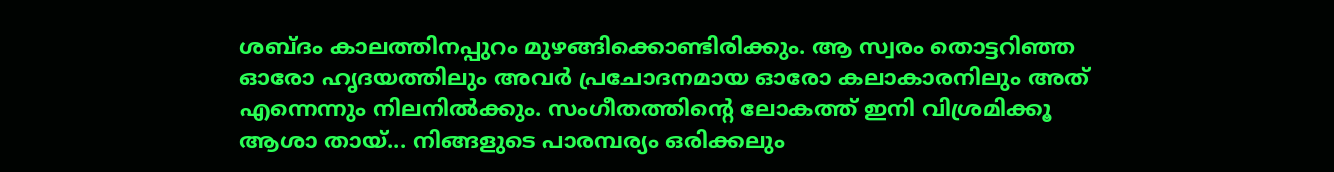ശബ്ദം കാലത്തിനപ്പുറം മുഴങ്ങിക്കൊണ്ടിരിക്കും. ആ സ്വരം തൊട്ടറിഞ്ഞ ഓരോ ഹൃദയത്തിലും അവർ പ്രചോദനമായ ഓരോ കലാകാരനിലും അത് എന്നെന്നും നിലനിൽക്കും. സംഗീതത്തിന്റെ ലോകത്ത് ഇനി വിശ്രമിക്കൂ ആശാ തായ്... നിങ്ങളുടെ പാരമ്പര്യം ഒരിക്കലും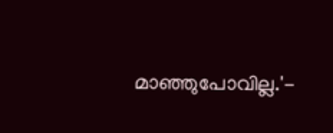മാഞ്ഞുപോവില്ല.'-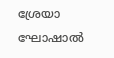ശ്രേയാ ഘോഷാൽ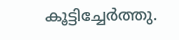കൂട്ടിച്ചേർത്തു.